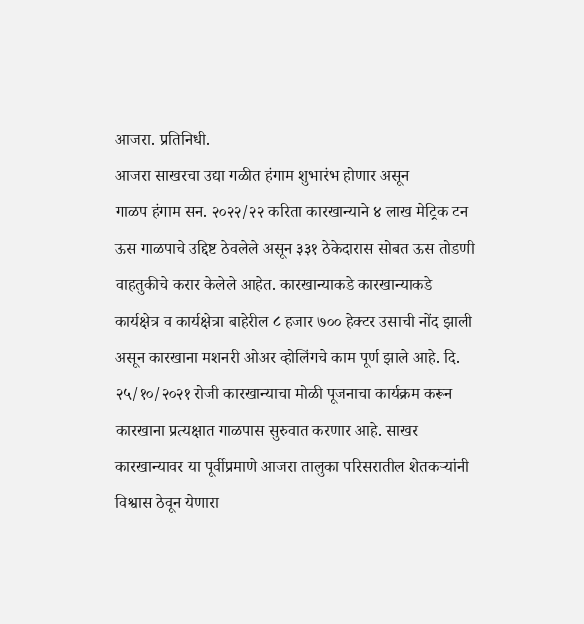आजरा. प्रतिनिधी.
आजरा साखरचा उद्या गळीत हंगाम शुभारंभ होणार असून
गाळप हंगाम सन. २०२२/२२ करिता कारखान्याने ४ लाख मेट्रिक टन ऊस गाळपाचे उद्दिष्ट ठेवलेले असून ३३१ ठेकेदारास सोबत ऊस तोडणी वाहतुकीचे करार केलेले आहेत. कारखान्याकडे कारखान्याकडे कार्यक्षेत्र व कार्यक्षेत्रा बाहेरील ८ हजार ७०० हेक्टर उसाची नोंद झाली असून कारखाना मशनरी ओअर व्होलिंगचे काम पूर्ण झाले आहे. दि. २५/१०/२०२१ रोजी कारखान्याचा मोळी पूजनाचा कार्यक्रम करून कारखाना प्रत्यक्षात गाळपास सुरुवात करणार आहे. साखर कारखान्यावर या पूर्वीप्रमाणे आजरा तालुका परिसरातील शेतकऱ्यांनी विश्वास ठेवून येणारा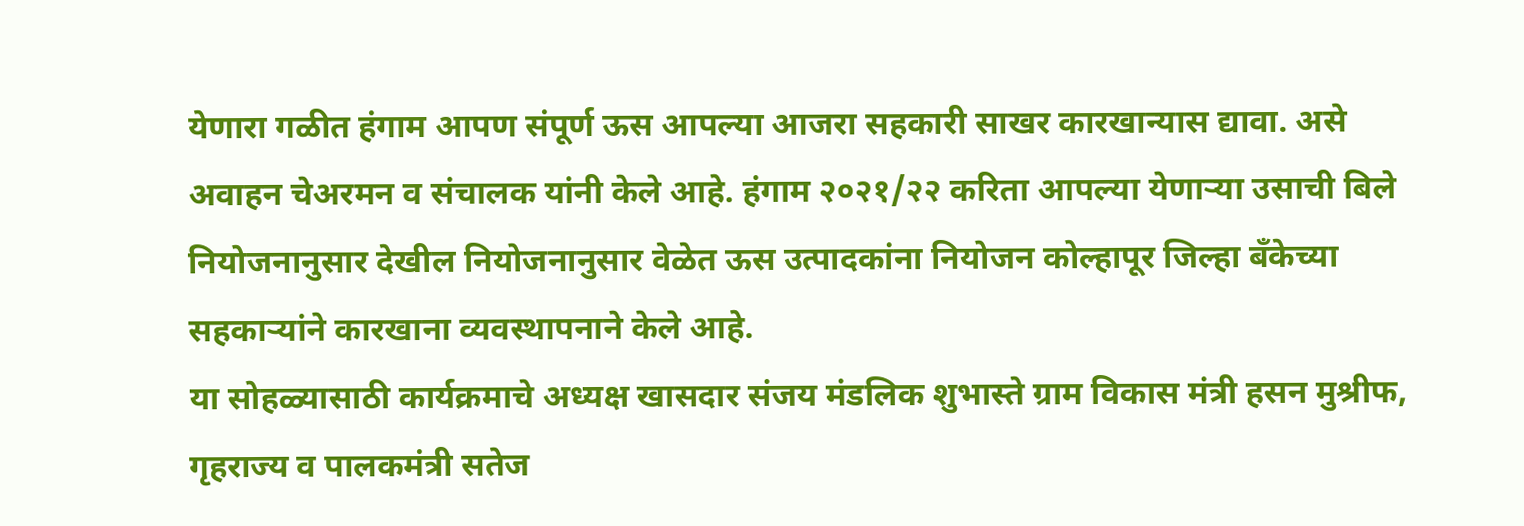येणारा गळीत हंगाम आपण संपूर्ण ऊस आपल्या आजरा सहकारी साखर कारखान्यास द्यावा. असे अवाहन चेअरमन व संचालक यांनी केले आहे. हंगाम २०२१/२२ करिता आपल्या येणाऱ्या उसाची बिले नियोजनानुसार देखील नियोजनानुसार वेळेत ऊस उत्पादकांना नियोजन कोल्हापूर जिल्हा बँकेच्या सहकाऱ्यांने कारखाना व्यवस्थापनाने केले आहे.
या सोहळ्यासाठी कार्यक्रमाचे अध्यक्ष खासदार संजय मंडलिक शुभास्ते ग्राम विकास मंत्री हसन मुश्रीफ, गृहराज्य व पालकमंत्री सतेज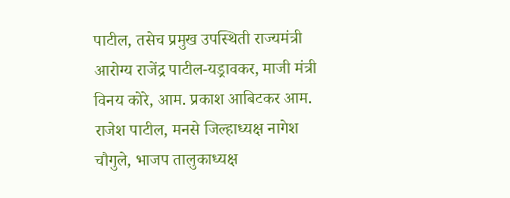पाटील, तसेच प्रमुख उपस्थिती राज्यमंत्री आरोग्य राजेंद्र पाटील-यड्रावकर, माजी मंत्री विनय कोरे, आम. प्रकाश आबिटकर आम. राजेश पाटील, मनसे जिल्हाध्यक्ष नागेश चौगुले, भाजप तालुकाध्यक्ष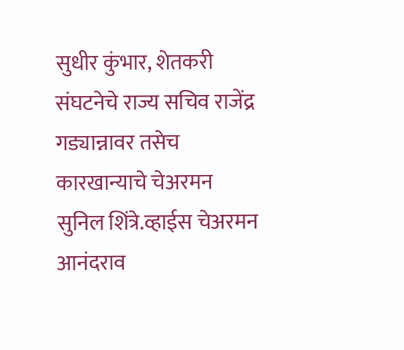सुधीर कुंभार, शेतकरी संघटनेचे राज्य सचिव राजेंद्र गड्यान्नावर तसेच कारखान्याचे चेअरमन सुनिल शिंत्रे.व्हाईस चेअरमन आनंदराव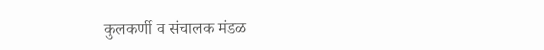कुलकर्णी व संचालक मंडळ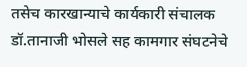तसेच कारखान्याचे कार्यकारी संचालक डॉ.तानाजी भोसले सह कामगार संघटनेचे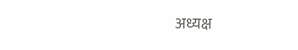अध्यक्ष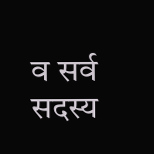व सर्व सदस्य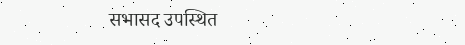सभासद उपस्थित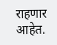राहणार आहेत.